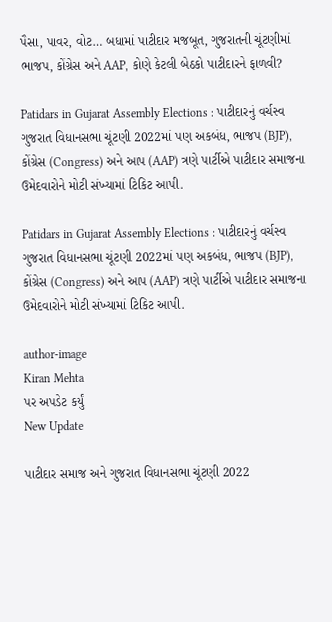પૈસા, પાવર, વોટ… બધામાં પાટીદાર મજબૂત, ગુજરાતની ચૂંટણીમાં ભાજપ, કોંગ્રેસ અને AAP, કોણે કેટલી બેઠકો પાટીદારને ફાળવી?

Patidars in Gujarat Assembly Elections : પાટીદારનું વર્ચસ્વ ગુજરાત વિધાનસભા ચૂંટણી 2022માં પણ અકબંધ, ભાજપ (BJP), કોંગ્રેસ (Congress) અને આપ (AAP) ત્રણે પાર્ટીએ પાટીદાર સમાજના ઉમેદવારોને મોટી સંખ્યામાં ટિકિટ આપી.

Patidars in Gujarat Assembly Elections : પાટીદારનું વર્ચસ્વ ગુજરાત વિધાનસભા ચૂંટણી 2022માં પણ અકબંધ, ભાજપ (BJP), કોંગ્રેસ (Congress) અને આપ (AAP) ત્રણે પાર્ટીએ પાટીદાર સમાજના ઉમેદવારોને મોટી સંખ્યામાં ટિકિટ આપી.

author-image
Kiran Mehta
પર અપડેટ કર્યું
New Update

પાટીદાર સમાજ અને ગુજરાત વિધાનસભા ચૂંટણી 2022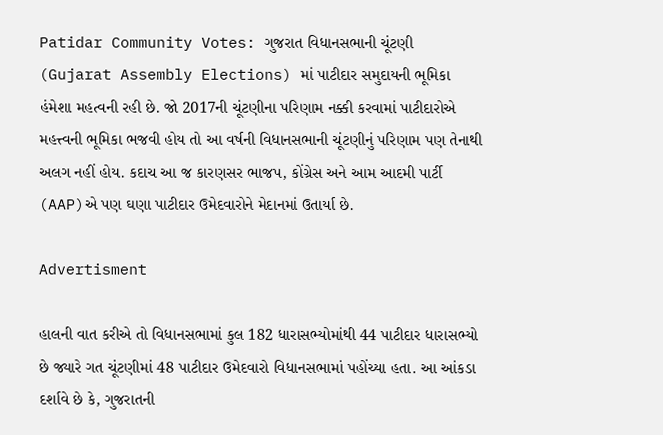Patidar Community Votes: ગુજરાત વિધાનસભાની ચૂંટણી (Gujarat Assembly Elections) માં પાટીદાર સમુદાયની ભૂમિકા હંમેશા મહત્વની રહી છે. જો 2017ની ચૂંટણીના પરિણામ નક્કી કરવામાં પાટીદારોએ મહત્ત્વની ભૂમિકા ભજવી હોય તો આ વર્ષની વિધાનસભાની ચૂંટણીનું પરિણામ પણ તેનાથી અલગ નહીં હોય. કદાચ આ જ કારણસર ભાજપ, કોંગ્રેસ અને આમ આદમી પાર્ટી (AAP)એ પણ ઘણા પાટીદાર ઉમેદવારોને મેદાનમાં ઉતાર્યા છે.

Advertisment

હાલની વાત કરીએ તો વિધાનસભામાં કુલ 182 ધારાસભ્યોમાંથી 44 પાટીદાર ધારાસભ્યો છે જ્યારે ગત ચૂંટણીમાં 48 પાટીદાર ઉમેદવારો વિધાનસભામાં પહોંચ્યા હતા. આ આંકડા દર્શાવે છે કે, ગુજરાતની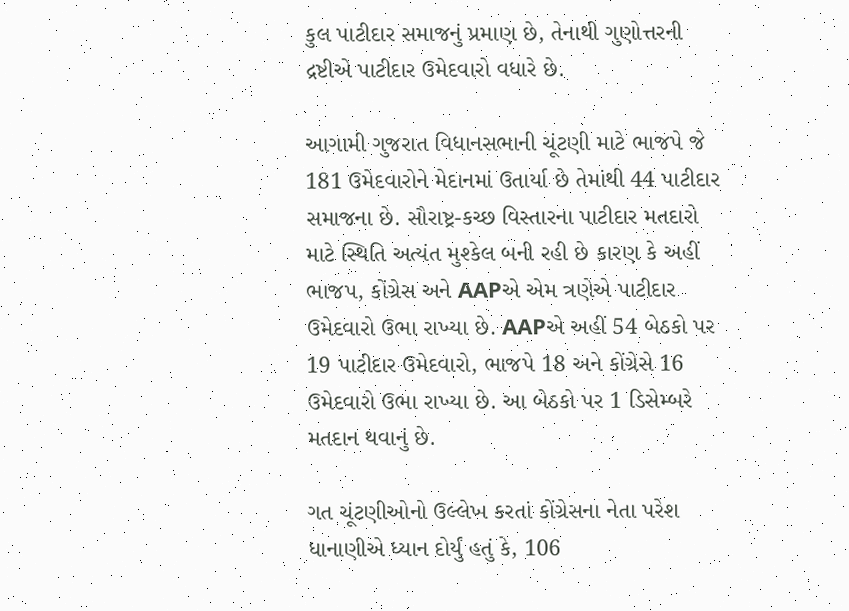કુલ પાટીદાર સમાજનું પ્રમાણ છે, તેનાથી ગુણોત્તરની દ્રષ્ટીએ પાટીદાર ઉમેદવારો વધારે છે.

આગામી ગુજરાત વિધાનસભાની ચૂંટણી માટે ભાજપે જે 181 ઉમેદવારોને મેદાનમાં ઉતાર્યા છે તેમાંથી 44 પાટીદાર સમાજના છે. સૌરાષ્ટ્ર-કચ્છ વિસ્તારના પાટીદાર મતદારો માટે સ્થિતિ અત્યંત મુશ્કેલ બની રહી છે કારણ કે અહીં ભાજપ, કોંગ્રેસ અને AAPએ એમ ત્રણેએ પાટીદાર ઉમેદવારો ઉભા રાખ્યા છે. AAPએ અહીં 54 બેઠકો પર 19 પાટીદાર ઉમેદવારો, ભાજપે 18 અને કોંગ્રેસે 16 ઉમેદવારો ઉભા રાખ્યા છે. આ બેઠકો પર 1 ડિસેમ્બરે મતદાન થવાનું છે.

ગત ચૂંટણીઓનો ઉલ્લેખ કરતાં કોંગ્રેસના નેતા પરેશ ધાનાણીએ ધ્યાન દોર્યું હતું કે, 106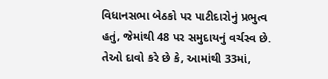વિધાનસભા બેઠકો પર પાટીદારોનું પ્રભુત્વ હતું, જેમાંથી 48 પર સમુદાયનું વર્ચસ્વ છે. તેઓ દાવો કરે છે કે, આમાંથી 33માં,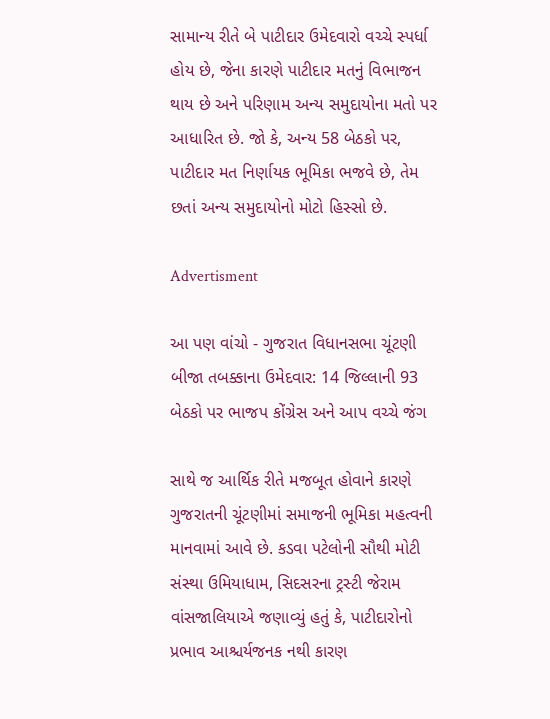સામાન્ય રીતે બે પાટીદાર ઉમેદવારો વચ્ચે સ્પર્ધા હોય છે, જેના કારણે પાટીદાર મતનું વિભાજન થાય છે અને પરિણામ અન્ય સમુદાયોના મતો પર આધારિત છે. જો કે, અન્ય 58 બેઠકો પર, પાટીદાર મત નિર્ણાયક ભૂમિકા ભજવે છે, તેમ છતાં અન્ય સમુદાયોનો મોટો હિસ્સો છે.

Advertisment

આ પણ વાંચો - ગુજરાત વિધાનસભા ચૂંટણી બીજા તબક્કાના ઉમેદવાર: 14 જિલ્લાની 93 બેઠકો પર ભાજપ કોંગ્રેસ અને આપ વચ્ચે જંગ

સાથે જ આર્થિક રીતે મજબૂત હોવાને કારણે ગુજરાતની ચૂંટણીમાં સમાજની ભૂમિકા મહત્વની માનવામાં આવે છે. કડવા પટેલોની સૌથી મોટી સંસ્થા ઉમિયાધામ, સિદસરના ટ્રસ્ટી જેરામ વાંસજાલિયાએ જણાવ્યું હતું કે, પાટીદારોનો પ્રભાવ આશ્ચર્યજનક નથી કારણ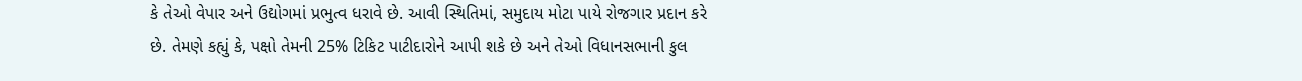કે તેઓ વેપાર અને ઉદ્યોગમાં પ્રભુત્વ ધરાવે છે. આવી સ્થિતિમાં, સમુદાય મોટા પાયે રોજગાર પ્રદાન કરે છે. તેમણે કહ્યું કે, પક્ષો તેમની 25% ટિકિટ પાટીદારોને આપી શકે છે અને તેઓ વિધાનસભાની કુલ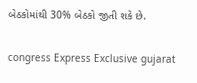બેઠકોમાંથી 30% બેઠકો જીતી શકે છે.

congress Express Exclusive gujarat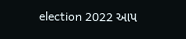election 2022 આપ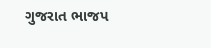ગુજરાત ભાજપ